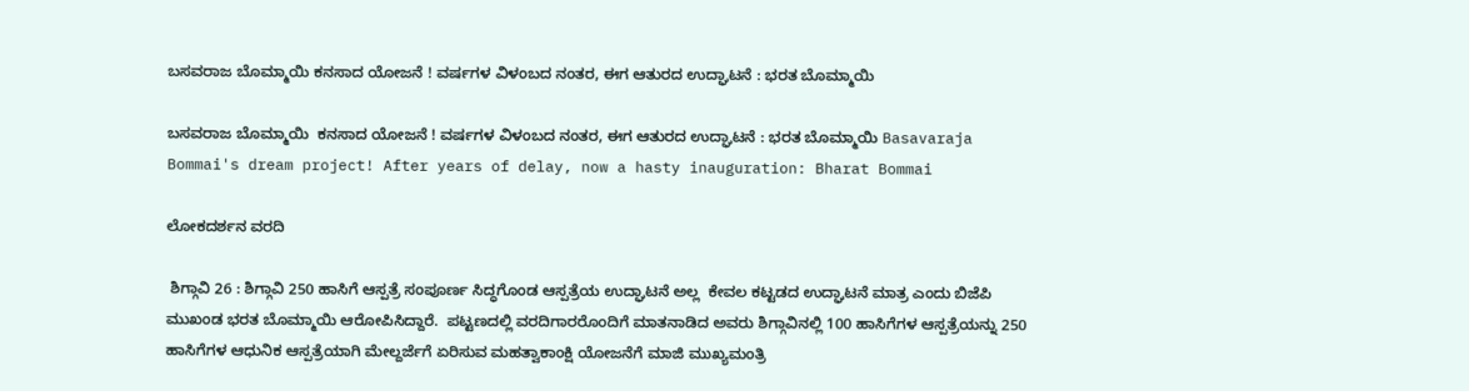ಬಸವರಾಜ ಬೊಮ್ಮಾಯಿ ಕನಸಾದ ಯೋಜನೆ ! ವರ್ಷಗಳ ವಿಳಂಬದ ನಂತರ, ಈಗ ಆತುರದ ಉದ್ಘಾಟನೆ : ಭರತ ಬೊಮ್ಮಾಯಿ

ಬಸವರಾಜ ಬೊಮ್ಮಾಯಿ  ಕನಸಾದ ಯೋಜನೆ ! ವರ್ಷಗಳ ವಿಳಂಬದ ನಂತರ, ಈಗ ಆತುರದ ಉದ್ಘಾಟನೆ : ಭರತ ಬೊಮ್ಮಾಯಿ Basavaraja Bommai's dream project! After years of delay, now a hasty inauguration: Bharat Bommai

ಲೋಕದರ್ಶನ ವರದಿ

 ಶಿಗ್ಗಾವಿ 26 : ಶಿಗ್ಗಾವಿ 250 ಹಾಸಿಗೆ ಆಸ್ಪತ್ರೆ ಸಂಪೂರ್ಣ ಸಿದ್ಧಗೊಂಡ ಆಸ್ಪತ್ರೆಯ ಉದ್ಘಾಟನೆ ಅಲ್ಲ  ಕೇವಲ ಕಟ್ಟಡದ ಉದ್ಘಾಟನೆ ಮಾತ್ರ ಎಂದು ಬಿಜೆಪಿ ಮುಖಂಡ ಭರತ ಬೊಮ್ಮಾಯಿ ಆರೋಪಿಸಿದ್ದಾರೆ.  ಪಟ್ಟಣದಲ್ಲಿ ವರದಿಗಾರರೊಂದಿಗೆ ಮಾತನಾಡಿದ ಅವರು ಶಿಗ್ಗಾವಿನಲ್ಲಿ 100 ಹಾಸಿಗೆಗಳ ಆಸ್ಪತ್ರೆಯನ್ನು 250 ಹಾಸಿಗೆಗಳ ಆಧುನಿಕ ಆಸ್ಪತ್ರೆಯಾಗಿ ಮೇಲ್ದರ್ಜೆಗೆ ಏರಿಸುವ ಮಹತ್ವಾಕಾಂಕ್ಷಿ ಯೋಜನೆಗೆ ಮಾಜಿ ಮುಖ್ಯಮಂತ್ರಿ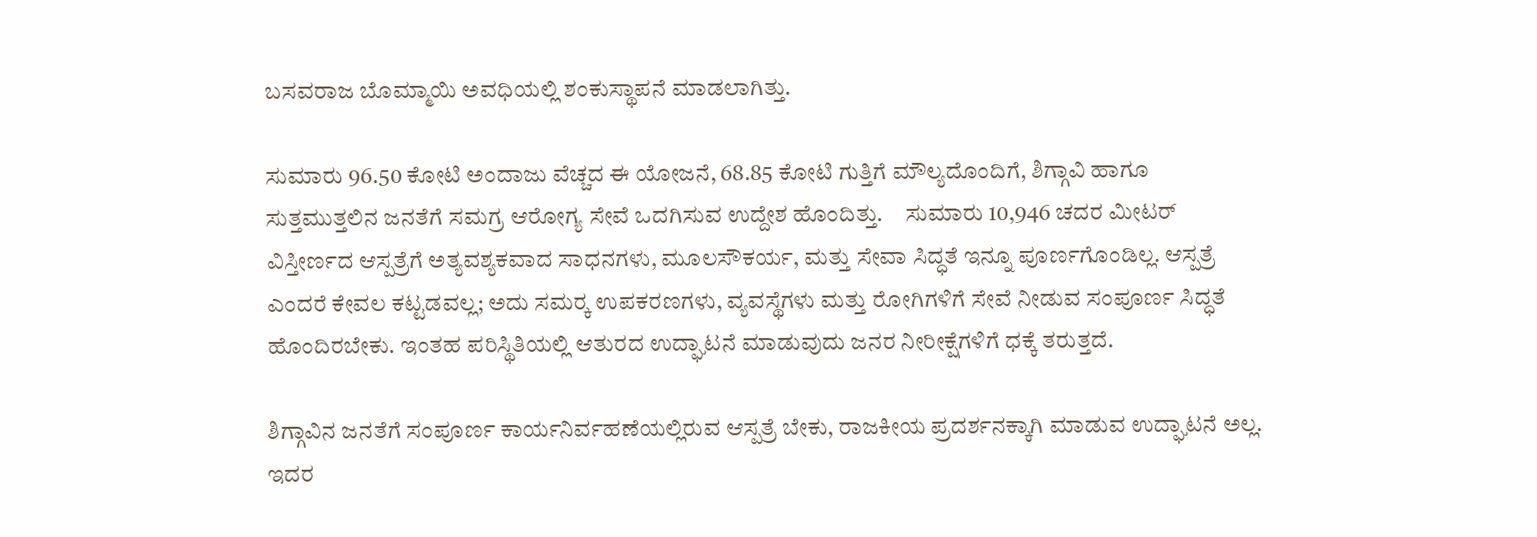ಬಸವರಾಜ ಬೊಮ್ಮಾಯಿ ಅವಧಿಯಲ್ಲಿ ಶಂಕುಸ್ಥಾಪನೆ ಮಾಡಲಾಗಿತ್ತು.

ಸುಮಾರು 96.50 ಕೋಟಿ ಅಂದಾಜು ವೆಚ್ಚದ ಈ ಯೋಜನೆ, 68.85 ಕೋಟಿ ಗುತ್ತಿಗೆ ಮೌಲ್ಯದೊಂದಿಗೆ, ಶಿಗ್ಗಾವಿ ಹಾಗೂ ಸುತ್ತಮುತ್ತಲಿನ ಜನತೆಗೆ ಸಮಗ್ರ ಆರೋಗ್ಯ ಸೇವೆ ಒದಗಿಸುವ ಉದ್ದೇಶ ಹೊಂದಿತ್ತು.     ಸುಮಾರು 10,946 ಚದರ ಮೀಟರ್ ವಿಸ್ತೀರ್ಣದ ಆಸ್ಪತ್ರೆಗೆ ಅತ್ಯವಶ್ಯಕವಾದ ಸಾಧನಗಳು, ಮೂಲಸೌಕರ್ಯ, ಮತ್ತು ಸೇವಾ ಸಿದ್ಧತೆ ಇನ್ನೂ ಪೂರ್ಣಗೊಂಡಿಲ್ಲ. ಆಸ್ಪತ್ರೆ ಎಂದರೆ ಕೇವಲ ಕಟ್ಟಡವಲ್ಲ; ಅದು ಸಮರ‍್ಕ ಉಪಕರಣಗಳು, ವ್ಯವಸ್ಥೆಗಳು ಮತ್ತು ರೋಗಿಗಳಿಗೆ ಸೇವೆ ನೀಡುವ ಸಂಪೂರ್ಣ ಸಿದ್ಧತೆ ಹೊಂದಿರಬೇಕು. ಇಂತಹ ಪರಿಸ್ಥಿತಿಯಲ್ಲಿ ಆತುರದ ಉದ್ಘಾಟನೆ ಮಾಡುವುದು ಜನರ ನೀರೀಕ್ಷೆಗಳಿಗೆ ಧಕ್ಕೆ ತರುತ್ತದೆ.

ಶಿಗ್ಗಾವಿನ ಜನತೆಗೆ ಸಂಪೂರ್ಣ ಕಾರ್ಯನಿರ್ವಹಣೆಯಲ್ಲಿರುವ ಆಸ್ಪತ್ರೆ ಬೇಕು, ರಾಜಕೀಯ ಪ್ರದರ್ಶನಕ್ಕಾಗಿ ಮಾಡುವ ಉದ್ಘಾಟನೆ ಅಲ್ಲ.   ಇದರ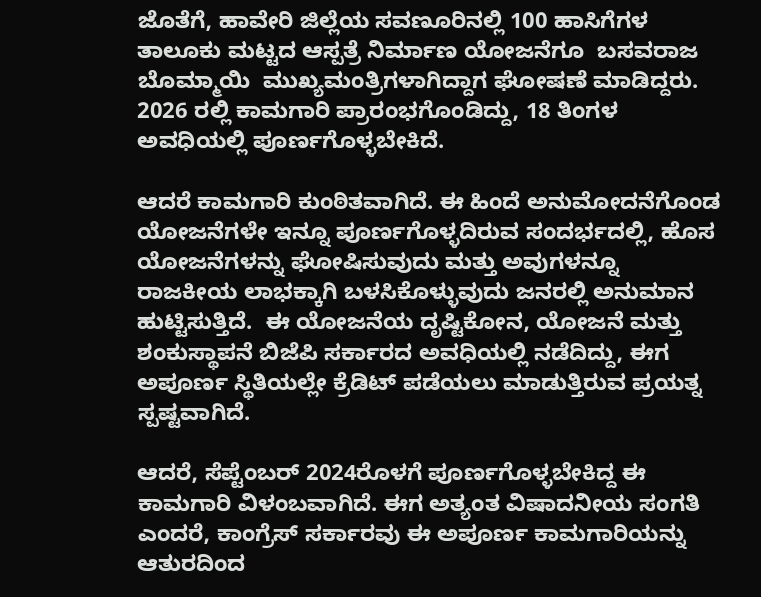ಜೊತೆಗೆ, ಹಾವೇರಿ ಜಿಲ್ಲೆಯ ಸವಣೂರಿನಲ್ಲಿ 100 ಹಾಸಿಗೆಗಳ ತಾಲೂಕು ಮಟ್ಟದ ಆಸ್ಪತ್ರೆ ನಿರ್ಮಾಣ ಯೋಜನೆಗೂ  ಬಸವರಾಜ ಬೊಮ್ಮಾಯಿ  ಮುಖ್ಯಮಂತ್ರಿಗಳಾಗಿದ್ದಾಗ ಘೋಷಣೆ ಮಾಡಿದ್ದರು. 2026 ರಲ್ಲಿ ಕಾಮಗಾರಿ ಪ್ರಾರಂಭಗೊಂಡಿದ್ದು, 18 ತಿಂಗಳ ಅವಧಿಯಲ್ಲಿ ಪೂರ್ಣಗೊಳ್ಳಬೇಕಿದೆ.

ಆದರೆ ಕಾಮಗಾರಿ ಕುಂಠಿತವಾಗಿದೆ. ಈ ಹಿಂದೆ ಅನುಮೋದನೆಗೊಂಡ ಯೋಜನೆಗಳೇ ಇನ್ನೂ ಪೂರ್ಣಗೊಳ್ಳದಿರುವ ಸಂದರ್ಭದಲ್ಲಿ, ಹೊಸ ಯೋಜನೆಗಳನ್ನು ಘೋಷಿಸುವುದು ಮತ್ತು ಅವುಗಳನ್ನೂ ರಾಜಕೀಯ ಲಾಭಕ್ಕಾಗಿ ಬಳಸಿಕೊಳ್ಳುವುದು ಜನರಲ್ಲಿ ಅನುಮಾನ ಹುಟ್ಟಿಸುತ್ತಿದೆ.  ಈ ಯೋಜನೆಯ ದೃಷ್ಟಿಕೋನ, ಯೋಜನೆ ಮತ್ತು ಶಂಕುಸ್ಥಾಪನೆ ಬಿಜೆಪಿ ಸರ್ಕಾರದ ಅವಧಿಯಲ್ಲಿ ನಡೆದಿದ್ದು, ಈಗ ಅಪೂರ್ಣ ಸ್ಥಿತಿಯಲ್ಲೇ ಕ್ರೆಡಿಟ್ ಪಡೆಯಲು ಮಾಡುತ್ತಿರುವ ಪ್ರಯತ್ನ ಸ್ಪಷ್ಟವಾಗಿದೆ.

ಆದರೆ, ಸೆಪ್ಟೆಂಬರ್ 2024ರೊಳಗೆ ಪೂರ್ಣಗೊಳ್ಳಬೇಕಿದ್ದ ಈ ಕಾಮಗಾರಿ ವಿಳಂಬವಾಗಿದೆ. ಈಗ ಅತ್ಯಂತ ವಿಷಾದನೀಯ ಸಂಗತಿ ಎಂದರೆ, ಕಾಂಗ್ರೆಸ್ ಸರ್ಕಾರವು ಈ ಅಪೂರ್ಣ ಕಾಮಗಾರಿಯನ್ನು ಆತುರದಿಂದ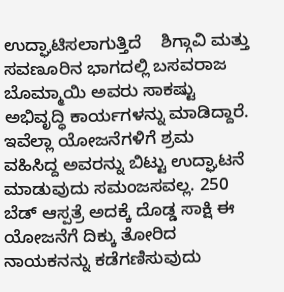ಉದ್ಘಾಟಿಸಲಾಗುತ್ತಿದೆ    ಶಿಗ್ಗಾವಿ ಮತ್ತು ಸವಣೂರಿನ ಭಾಗದಲ್ಲಿ ಬಸವರಾಜ ಬೊಮ್ಮಾಯಿ ಅವರು ಸಾಕಷ್ಟು ಅಭಿವೃದ್ಧಿ ಕಾರ್ಯಗಳನ್ನು ಮಾಡಿದ್ದಾರೆ. ಇವೆಲ್ಲಾ ಯೋಜನೆಗಳಿಗೆ ಶ್ರಮ ವಹಿಸಿದ್ದ ಅವರನ್ನು ಬಿಟ್ಟು ಉದ್ಘಾಟನೆ ಮಾಡುವುದು ಸಮಂಜಸವಲ್ಲ. 250 ಬೆಡ್ ಆಸ್ಪತ್ರೆ ಅದಕ್ಕೆ ದೊಡ್ಡ ಸಾಕ್ಷಿ ಈ ಯೋಜನೆಗೆ ದಿಕ್ಕು ತೋರಿದ ನಾಯಕನನ್ನು ಕಡೆಗಣಿಸುವುದು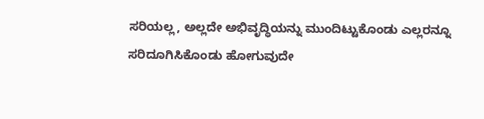ಸರಿಯಲ್ಲ, ಅಲ್ಲದೇ ಅಭಿವೃದ್ಧಿಯನ್ನು ಮುಂದಿಟ್ಟುಕೊಂಡು ಎಲ್ಲರನ್ನೂ ಸರಿದೂಗಿಸಿಕೊಂಡು ಹೋಗುವುದೇ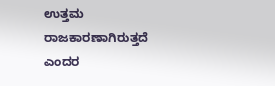ಉತ್ತಮ ರಾಜಕಾರಣಾಗಿರುತ್ತದೆ ಎಂದರ